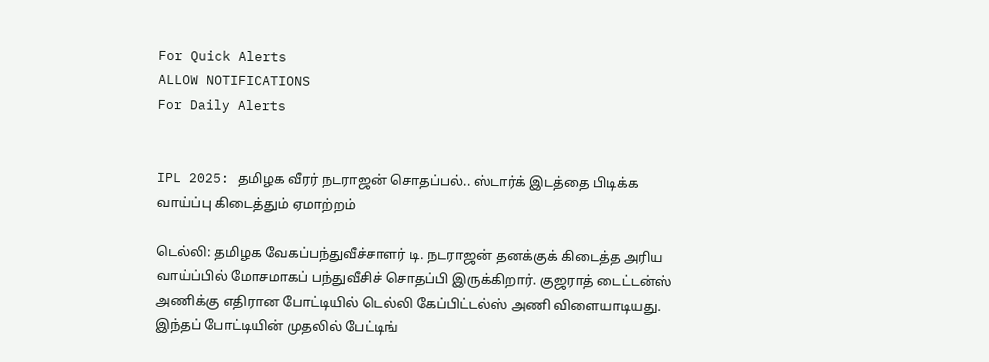For Quick Alerts
ALLOW NOTIFICATIONS
For Daily Alerts


IPL 2025: தமிழக வீரர் நடராஜன் சொதப்பல்.. ஸ்டார்க் இடத்தை பிடிக்க வாய்ப்பு கிடைத்தும் ஏமாற்றம்

டெல்லி: தமிழக வேகப்பந்துவீச்சாளர் டி. நடராஜன் தனக்குக் கிடைத்த அரிய வாய்ப்பில் மோசமாகப் பந்துவீசிச் சொதப்பி இருக்கிறார். குஜராத் டைட்டன்ஸ் அணிக்கு எதிரான போட்டியில் டெல்லி கேப்பிட்டல்ஸ் அணி விளையாடியது. இந்தப் போட்டியின் முதலில் பேட்டிங்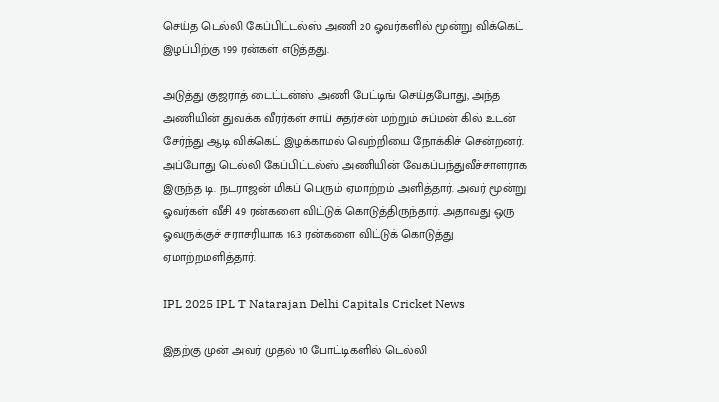செய்த டெல்லி கேப்பிட்டல்ஸ் அணி 20 ஓவர்களில் மூன்று விக்கெட் இழப்பிற்கு 199 ரன்கள் எடுத்தது.

அடுத்து குஜராத் டைட்டன்ஸ் அணி பேட்டிங் செய்தபோது, அந்த அணியின் துவக்க வீரர்கள் சாய் சுதர்சன் மற்றும் சுப்மன் கில் உடன் சேர்ந்து ஆடி விக்கெட் இழக்காமல் வெற்றியை நோக்கிச் சென்றனர். அப்போது டெல்லி கேப்பிட்டல்ஸ் அணியின் வேகப்பந்துவீச்சாளராக இருந்த டி. நடராஜன் மிகப் பெரும் ஏமாற்றம் அளித்தார். அவர் மூன்று ஓவர்கள் வீசி 49 ரன்களை விட்டுக் கொடுத்திருந்தார். அதாவது ஒரு ஓவருக்குச் சராசரியாக 16.3 ரன்களை விட்டுக் கொடுத்து ஏமாற்றமளித்தார்.

IPL 2025 IPL T Natarajan Delhi Capitals Cricket News

இதற்கு முன் அவர் முதல் 10 போட்டிகளில் டெல்லி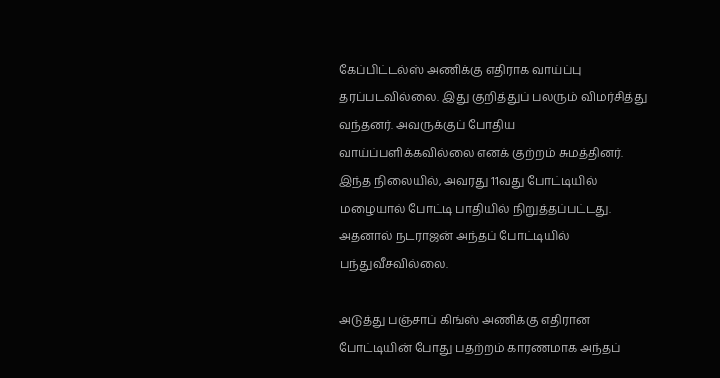கேப்பிட்டல்ஸ் அணிக்கு எதிராக வாய்ப்பு தரப்படவில்லை. இது குறித்துப் பலரும் விமர்சித்து வந்தனர். அவருக்குப் போதிய வாய்ப்பளிக்கவில்லை எனக் குற்றம் சுமத்தினர். இந்த நிலையில், அவரது 11வது போட்டியில் மழையால் போட்டி பாதியில் நிறுத்தப்பட்டது. அதனால் நடராஜன் அந்தப் போட்டியில் பந்துவீசவில்லை.

அடுத்து பஞ்சாப் கிங்ஸ் அணிக்கு எதிரான போட்டியின் போது பதற்றம் காரணமாக அந்தப்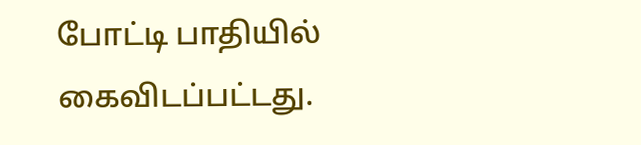போட்டி பாதியில் கைவிடப்பட்டது.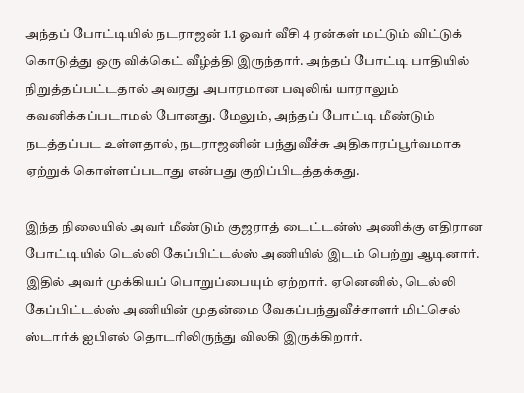அந்தப் போட்டியில் நடராஜன் 1.1 ஓவர் வீசி 4 ரன்கள் மட்டும் விட்டுக் கொடுத்து ஒரு விக்கெட் வீழ்த்தி இருந்தார். அந்தப் போட்டி பாதியில் நிறுத்தப்பட்டதால் அவரது அபாரமான பவுலிங் யாராலும் கவனிக்கப்படாமல் போனது. மேலும், அந்தப் போட்டி மீண்டும் நடத்தப்பட உள்ளதால், நடராஜனின் பந்துவீச்சு அதிகாரப்பூர்வமாக ஏற்றுக் கொள்ளப்படாது என்பது குறிப்பிடத்தக்கது.

இந்த நிலையில் அவர் மீண்டும் குஜராத் டைட்டன்ஸ் அணிக்கு எதிரான போட்டியில் டெல்லி கேப்பிட்டல்ஸ் அணியில் இடம் பெற்று ஆடினார். இதில் அவர் முக்கியப் பொறுப்பையும் ஏற்றார். ஏனெனில், டெல்லி கேப்பிட்டல்ஸ் அணியின் முதன்மை வேகப்பந்துவீச்சாளர் மிட்செல் ஸ்டார்க் ஐபிஎல் தொடரிலிருந்து விலகி இருக்கிறார்.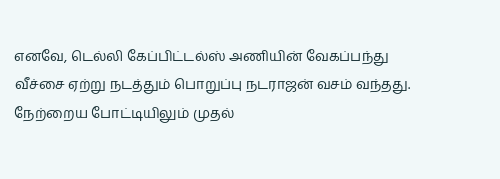எனவே, டெல்லி கேப்பிட்டல்ஸ் அணியின் வேகப்பந்து வீச்சை ஏற்று நடத்தும் பொறுப்பு நடராஜன் வசம் வந்தது. நேற்றைய போட்டியிலும் முதல்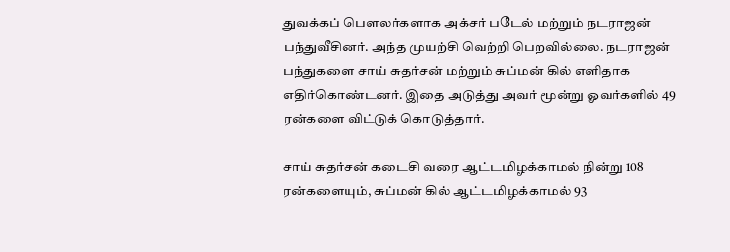துவக்கப் பௌலர்களாக அக்சர் படேல் மற்றும் நடராஜன் பந்துவீசினர். அந்த முயற்சி வெற்றி பெறவில்லை. நடராஜன் பந்துகளை சாய் சுதர்சன் மற்றும் சுப்மன் கில் எளிதாக எதிர்கொண்டனர். இதை அடுத்து அவர் மூன்று ஓவர்களில் 49 ரன்களை விட்டுக் கொடுத்தார்.

சாய் சுதர்சன் கடைசி வரை ஆட்டமிழக்காமல் நின்று 108 ரன்களையும், சுப்மன் கில் ஆட்டமிழக்காமல் 93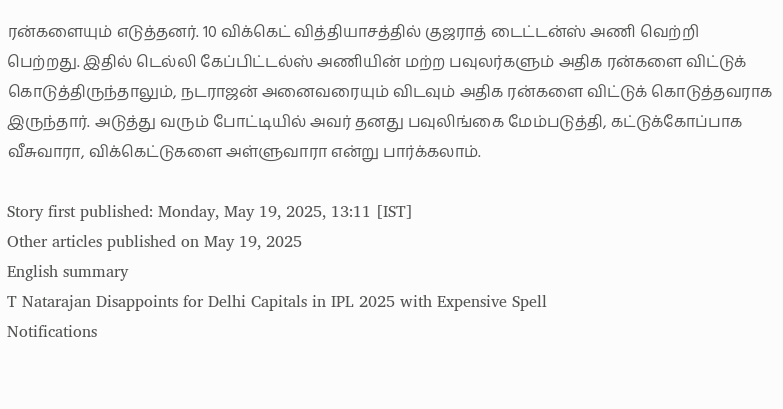ரன்களையும் எடுத்தனர். 10 விக்கெட் வித்தியாசத்தில் குஜராத் டைட்டன்ஸ் அணி வெற்றி பெற்றது. இதில் டெல்லி கேப்பிட்டல்ஸ் அணியின் மற்ற பவுலர்களும் அதிக ரன்களை விட்டுக் கொடுத்திருந்தாலும், நடராஜன் அனைவரையும் விடவும் அதிக ரன்களை விட்டுக் கொடுத்தவராக இருந்தார். அடுத்து வரும் போட்டியில் அவர் தனது பவுலிங்கை மேம்படுத்தி, கட்டுக்கோப்பாக வீசுவாரா, விக்கெட்டுகளை அள்ளுவாரா என்று பார்க்கலாம்.

Story first published: Monday, May 19, 2025, 13:11 [IST]
Other articles published on May 19, 2025
English summary
T Natarajan Disappoints for Delhi Capitals in IPL 2025 with Expensive Spell
Notifications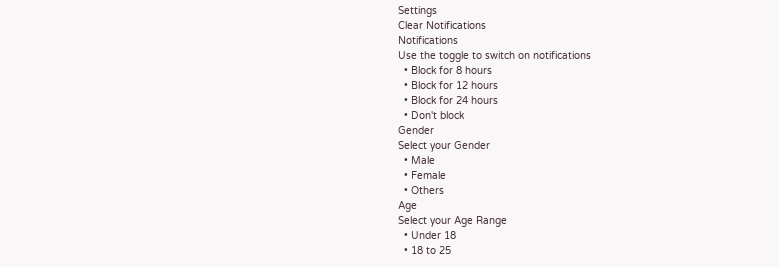Settings
Clear Notifications
Notifications
Use the toggle to switch on notifications
  • Block for 8 hours
  • Block for 12 hours
  • Block for 24 hours
  • Don't block
Gender
Select your Gender
  • Male
  • Female
  • Others
Age
Select your Age Range
  • Under 18
  • 18 to 25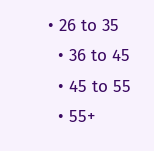• 26 to 35
  • 36 to 45
  • 45 to 55
  • 55+